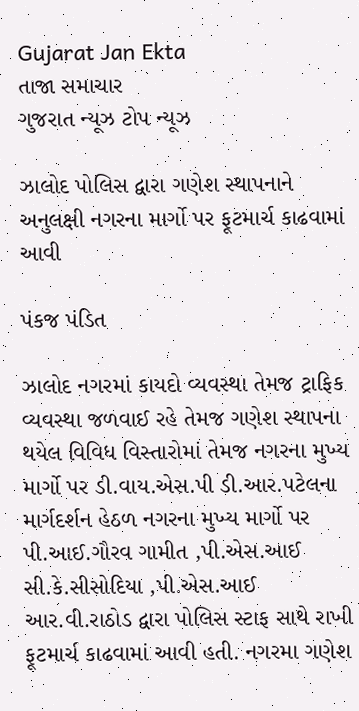Gujarat Jan Ekta
તાજા સમાચાર
ગુજરાત ન્યૂઝ ટોપ ન્યૂઝ

ઝાલોદ પોલિસ દ્વારા ગણેશ સ્થાપનાને અનુલક્ષી નગરના માર્ગો પર ફૂટમાર્ચ કાઢવામાં આવી

પંકજ પંડિત

ઝાલોદ નગરમાં કાયદો વ્યવસ્થા તેમજ ટ્રાફિક વ્યવસ્થા જળવાઈ રહે તેમજ ગણેશ સ્થાપના થયેલ વિવિધ વિસ્તારોમાં તેમજ નગરના મુખ્ય માર્ગો પર ડી.વાય.એસ.પી ડી.આર.પટેલના માર્ગદર્શન હેઠળ નગરના મુખ્ય માર્ગો પર પી.આઈ.ગૌરવ ગામીત ,પી.એસ.આઈ સી.કે.સીસોદિયા ,પી.એસ.આઈ આર.વી.રાઠોડ દ્વારા પોલિસ સ્ટાફ સાથે રાખી ફૂટમાર્ચ કાઢવામાં આવી હતી. નગરમા ગણેશ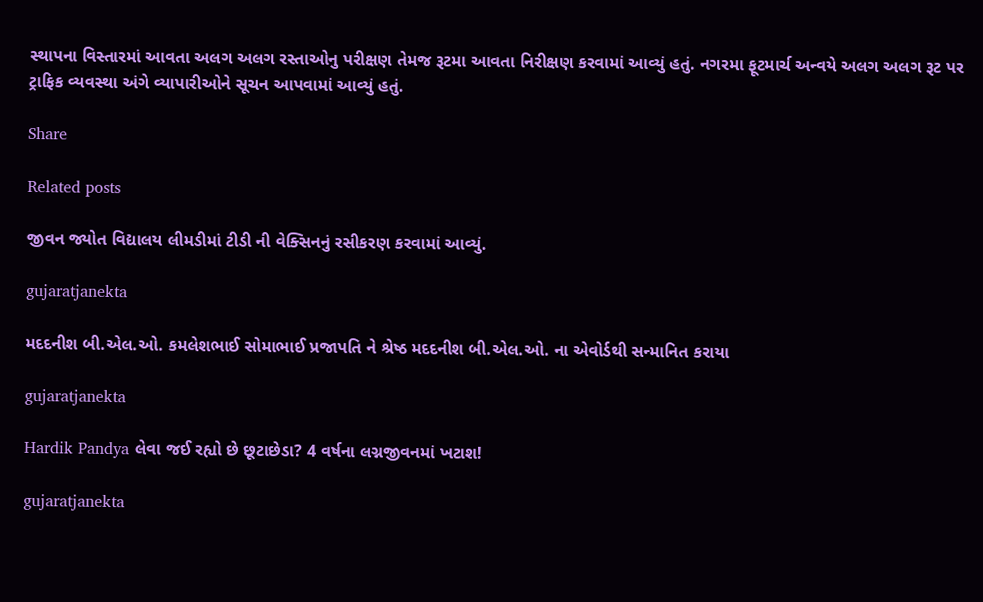સ્થાપના વિસ્તારમાં આવતા અલગ અલગ રસ્તાઓનુ પરીક્ષણ તેમજ રૂટમા આવતા નિરીક્ષણ કરવામાં આવ્યું હતું. નગરમા ફૂટમાર્ચ અન્વયે અલગ અલગ રૂટ પર ટ્રાફિક વ્યવસ્થા અંગે વ્યાપારીઓને સૂચન આપવામાં આવ્યું હતું.

Share

Related posts

જીવન જ્યોત વિદ્યાલય લીમડીમાં ટીડી ની વેક્સિનનું રસીકરણ કરવામાં આવ્યું.

gujaratjanekta

મદદનીશ બી.એલ.ઓ. કમલેશભાઈ સોમાભાઈ પ્રજાપતિ ને શ્રેષ્ઠ મદદનીશ બી.એલ.ઓ. ના એવોર્ડથી સન્માનિત કરાયા

gujaratjanekta

Hardik Pandya લેવા જઈ રહ્યો છે છૂટાછેડા? 4 વર્ષના લગ્નજીવનમાં ખટાશ!

gujaratjanekta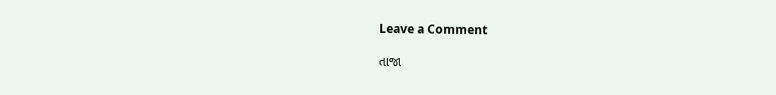Leave a Comment

તાજા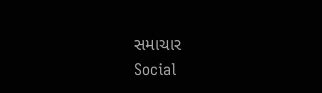સમાચાર
Social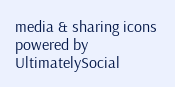media & sharing icons powered by UltimatelySocial